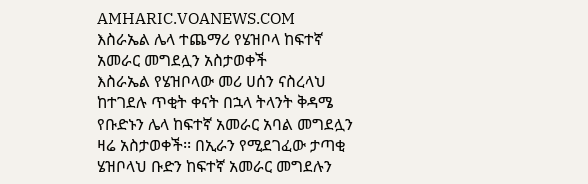AMHARIC.VOANEWS.COM
እስራኤል ሌላ ተጨማሪ የሄዝቦላ ከፍተኛ አመራር መግደሏን አስታወቀች
እስራኤል የሄዝቦላው መሪ ሀሰን ናስረላህ ከተገደሉ ጥቂት ቀናት በኋላ ትላንት ቅዳሜ የቡድኑን ሌላ ከፍተኛ አመራር አባል መግደሏን ዛሬ አስታወቀች፡፡ በኢራን የሚደገፈው ታጣቂ ሄዝቦላህ ቡድን ከፍተኛ አመራር መግደሉን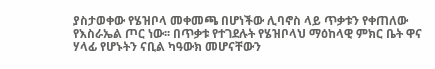ያስታወቀው የሄዝቦላ መቀመጫ በሆነችው ሊባኖስ ላይ ጥቃቱን የቀጠለው የእስራኤል ጦር ነው፡፡ በጥቃቱ የተገደሉት የሄዝቦላህ ማዕከላዊ ምክር ቤት ዋና ሃላፊ የሆኑትን ናቢል ካዓውክ መሆናቸውን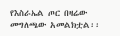የእስራኤል ጦር በዛሬው መግለጫው አመልክቷል፡፡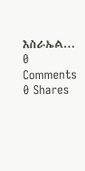እስራኤል...
0 Comments 0 Shares